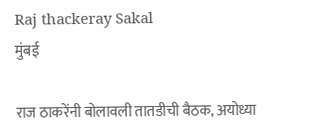Raj thackeray Sakal
मुंबई

राज ठाकरेंनी बोलावली तातडीची बैठक, अयोध्या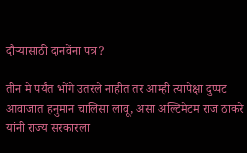दौऱ्यासाठी दानवेंना पत्र?

तीन मे पर्यंत भोंगे उतरले नाहीत तर आम्ही त्यापेक्षा दुप्पट आवाजात हनुमान चालिसा लावू, असा अल्टिमेटम राज ठाकरे यांनी राज्य सरकारला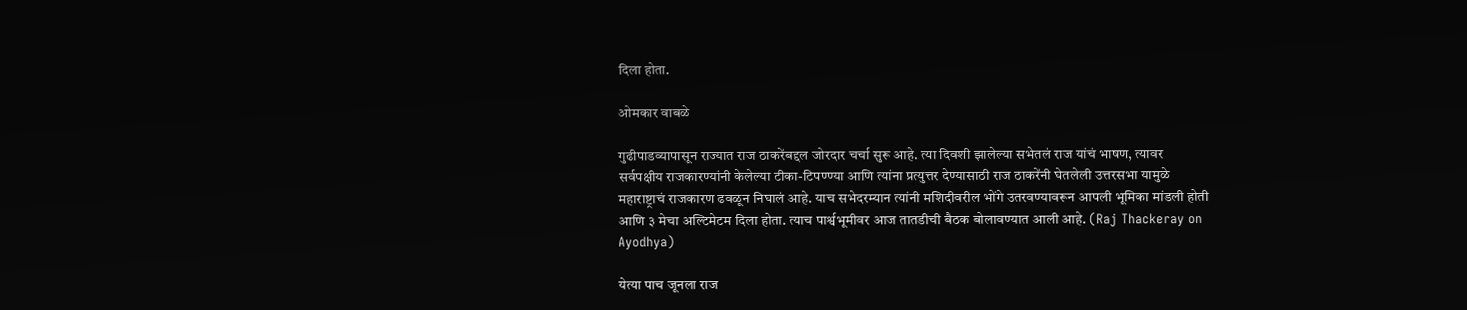दिला होता.

ओमकार वाबळे

गुढीपाडव्यापासून राज्यात राज ठाकरेंबद्दल जोरदार चर्चा सुरू आहे. त्या दिवशी झालेल्या सभेतलं राज यांचं भाषण, त्यावर सर्वपक्षीय राजकारण्यांनी केलेल्या टीका-टिपण्ण्या आणि त्यांना प्रत्युत्तर देण्यासाठी राज ठाकरेंनी घेतलेली उत्तरसभा यामुळे महाराष्ट्राचं राजकारण ढवळून निघालं आहे. याच सभेदरम्यान त्यांनी मशिदीवरील भोंगे उतरवण्यावरून आपली भूमिका मांडली होती आणि ३ मेचा अल्टिमेटम दिला होता. त्याच पार्श्वभूमीवर आज तातडीची बैठक बोलावण्यात आली आहे. (Raj Thackeray on Ayodhya)

येत्या पाच जूनला राज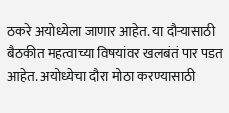ठकरे अयोध्येला जाणार आहेत. या दौऱ्यासाठी बैठकीत महत्वाच्या विषयांवर खलबंतं पार पडत आहेत. अयोध्येचा दौरा मोठा करण्यासाठी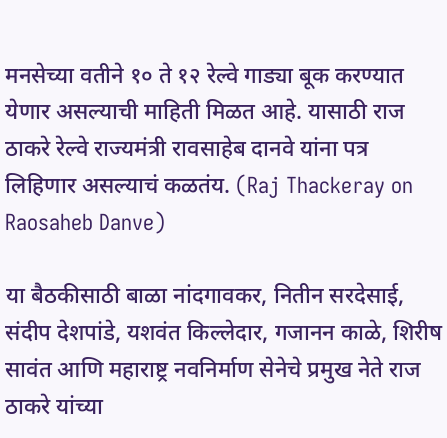मनसेच्या वतीने १० ते १२ रेल्वे गाड्या बूक करण्यात येणार असल्याची माहिती मिळत आहे. यासाठी राज ठाकरे रेल्वे राज्यमंत्री रावसाहेब दानवे यांना पत्र लिहिणार असल्याचं कळतंय. (Raj Thackeray on Raosaheb Danve)

या बैठकीसाठी बाळा नांदगावकर, नितीन सरदेसाई, संदीप देशपांडे, यशवंत किल्लेदार, गजानन काळे, शिरीष सावंत आणि महाराष्ट्र नवनिर्माण सेनेचे प्रमुख नेते राज ठाकरे यांच्या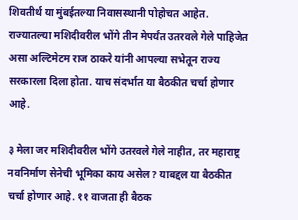शिवतीर्थ या मुंबईतल्या निवासस्थानी पोहोचत आहेत. राज्यातल्या मशिदीवरील भोंगे तीन मेपर्यंत उतरवले गेले पाहिजेत असा अल्टिमेटम राज ठाकरे यांनी आपल्या सभेतून राज्य सरकारला दिला होता. याच संदर्भात या बैठकीत चर्चा होणार आहे.

३ मेला जर मशिदीवरील भोंगे उतरवले गेले नाहीत, तर महाराष्ट्र नवनिर्माण सेनेची भूमिका काय असेल? याबद्दल या बैठकीत चर्चा होणार आहे. ११ वाजता ही बैठक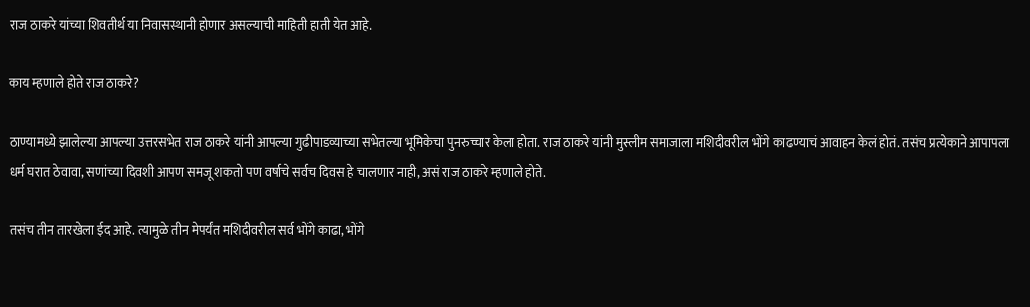राज ठाकरे यांच्या शिवतीर्थ या निवासस्थानी होणार असल्याची माहिती हाती येत आहे.

काय म्हणाले होते राज ठाकरे?

ठाण्यामध्ये झालेल्या आपल्या उत्तरसभेत राज ठाकरे यांनी आपल्या गुढीपाडव्याच्या सभेतल्या भूमिकेचा पुनरुच्चार केला होता. राज ठाकरे यांनी मुस्लीम समाजाला मशिदीवरील भोंगे काढण्याचं आवाहन केलं होतं. तसंच प्रत्येकाने आपापला धर्म घरात ठेवावा, सणांच्या दिवशी आपण समजू शकतो पण वर्षाचे सर्वच दिवस हे चालणार नाही, असं राज ठाकरे म्हणाले होते.

तसंच तीन तारखेला ईद आहे. त्यामुळे तीन मेपर्यंत मशिदीवरील सर्व भोंगे काढा, भोंगे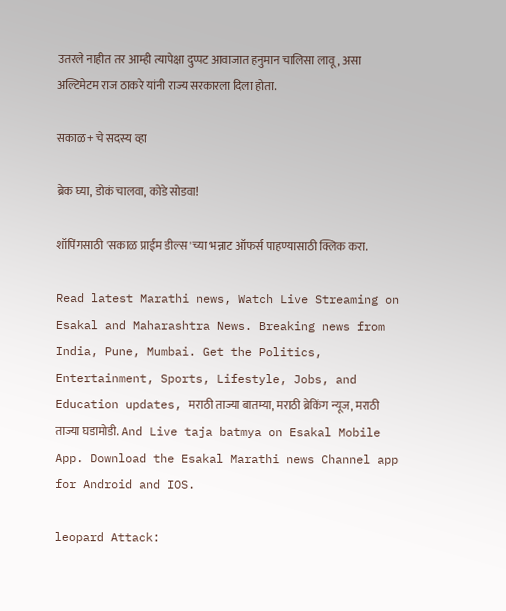उतरले नाहीत तर आम्ही त्यापेक्षा दुप्पट आवाजात हनुमान चालिसा लावू, असा अल्टिमेटम राज ठाकरे यांनी राज्य सरकारला दिला होता.

सकाळ+ चे सदस्य व्हा

ब्रेक घ्या, डोकं चालवा, कोडे सोडवा!

शॉपिंगसाठी 'सकाळ प्राईम डील्स'च्या भन्नाट ऑफर्स पाहण्यासाठी क्लिक करा.

Read latest Marathi news, Watch Live Streaming on Esakal and Maharashtra News. Breaking news from India, Pune, Mumbai. Get the Politics, Entertainment, Sports, Lifestyle, Jobs, and Education updates, मराठी ताज्या बातम्या, मराठी ब्रेकिंग न्यूज, मराठी ताज्या घडामोडी. And Live taja batmya on Esakal Mobile App. Download the Esakal Marathi news Channel app for Android and IOS.

leopard Attack: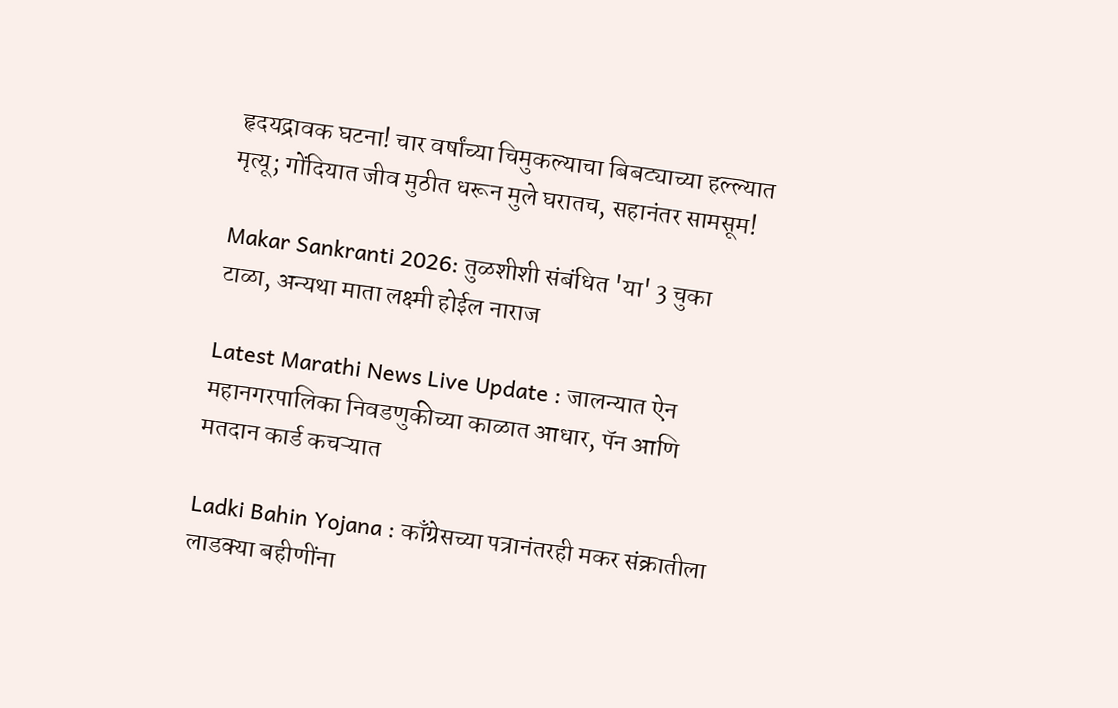हृदयद्रावक घटना! चार वर्षांच्या चिमुकल्याचा बिबट्याच्या हल्ल्यात मृत्यू; गोंदियात जीव मुठीत धरून मुले घरातच, सहानंतर सामसूम!

Makar Sankranti 2026: तुळशीशी संबंधित 'या' 3 चुका टाळा, अन्यथा माता लक्ष्मी होईल नाराज

Latest Marathi News Live Update : जालन्यात ऐन महानगरपालिका निवडणुकीच्या काळात आधार, पॅन आणि मतदान कार्ड कचऱ्यात

Ladki Bahin Yojana : काँग्रेसच्या पत्रानंतरही मकर संक्रातीला लाडक्या बहीणींना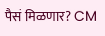पैसं मिळणार? CM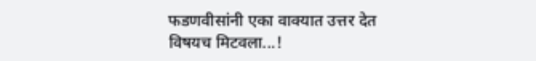फडणवीसांनी एका वाक्यात उत्तर देत विषयच मिटवला...!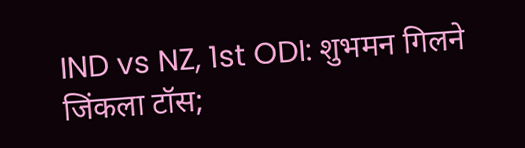IND vs NZ, 1st ODI: शुभमन गिलने जिंकला टॉस;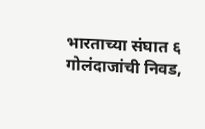भारताच्या संघात ६ गोलंदाजांची निवड,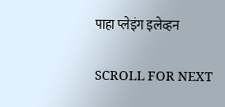पाहा प्लेइंग इलेव्हन

SCROLL FOR NEXT